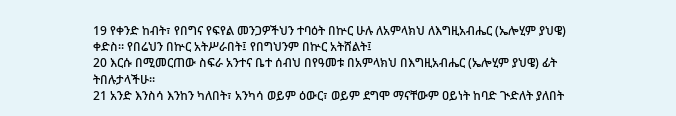19 የቀንድ ከብት፣ የበግና የፍየል መንጋዎችህን ተባዕት በኵር ሁሉ ለአምላክህ ለእግዚአብሔር (ኤሎሂም ያህዌ) ቀድስ። የበሬህን በኵር አትሥራበት፤ የበግህንም በኵር አትሸልት፤
20 እርሱ በሚመርጠው ስፍራ አንተና ቤተ ሰብህ በየዓመቱ በአምላክህ በእግዚአብሔር (ኤሎሂም ያህዌ) ፊት ትበሉታላችሁ።
21 አንድ እንስሳ እንከን ካለበት፣ አንካሳ ወይም ዕውር፣ ወይም ደግሞ ማናቸውም ዐይነት ከባድ ጒድለት ያለበት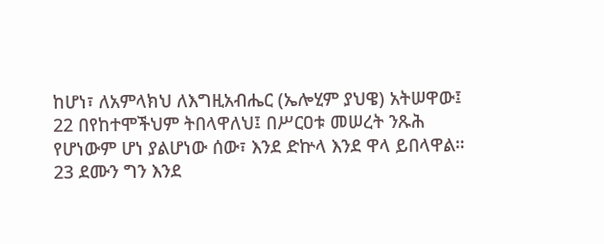ከሆነ፣ ለአምላክህ ለእግዚአብሔር (ኤሎሂም ያህዌ) አትሠዋው፤
22 በየከተሞችህም ትበላዋለህ፤ በሥርዐቱ መሠረት ንጹሕ የሆነውም ሆነ ያልሆነው ሰው፣ እንደ ድኵላ እንደ ዋላ ይበላዋል።
23 ደሙን ግን እንደ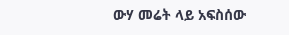ውሃ መሬት ላይ አፍስሰው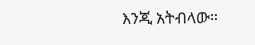እንጂ አትብላው።